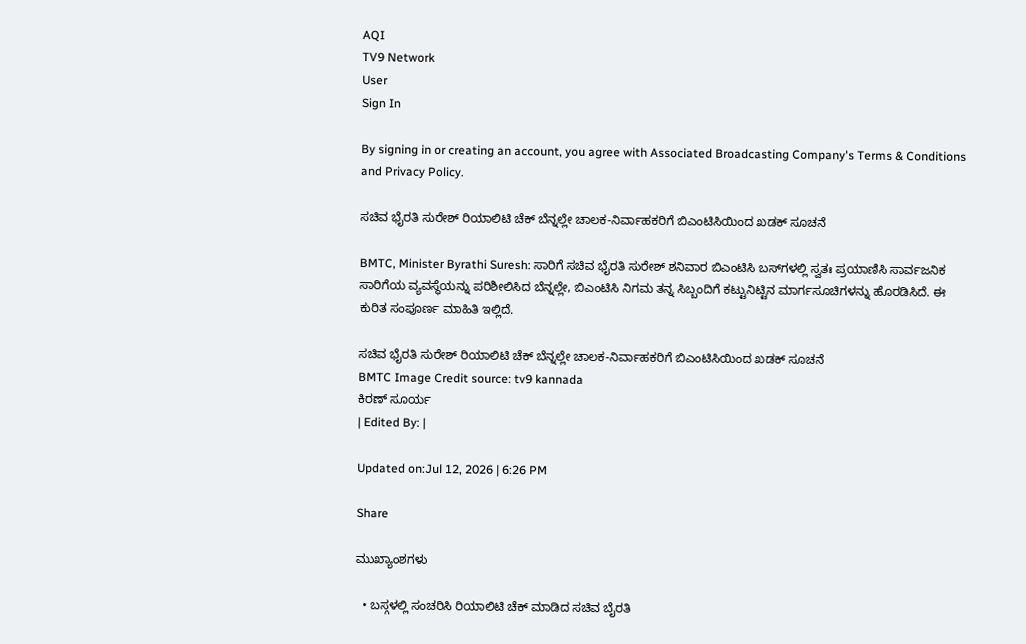AQI
TV9 Network
User
Sign In

By signing in or creating an account, you agree with Associated Broadcasting Company's Terms & Conditions and Privacy Policy.

ಸಚಿವ ಭೈರತಿ ಸುರೇಶ್ ರಿಯಾಲಿಟಿ ಚೆಕ್ ಬೆನ್ನಲ್ಲೇ ಚಾಲಕ-ನಿರ್ವಾಹಕರಿಗೆ ಬಿಎಂಟಿಸಿಯಿಂದ ಖಡಕ್ ಸೂಚನೆ

BMTC, Minister Byrathi Suresh: ಸಾರಿಗೆ ಸಚಿವ ಭೈರತಿ ಸುರೇಶ್ ಶನಿವಾರ ಬಿಎಂಟಿಸಿ ಬಸ್‌ಗಳಲ್ಲಿ ಸ್ವತಃ ಪ್ರಯಾಣಿಸಿ ಸಾರ್ವಜನಿಕ ಸಾರಿಗೆಯ ವ್ಯವಸ್ಥೆಯನ್ನು ಪರಿಶೀಲಿಸಿದ ಬೆನ್ನಲ್ಲೇ, ಬಿಎಂಟಿಸಿ ನಿಗಮ ತನ್ನ ಸಿಬ್ಬಂದಿಗೆ ಕಟ್ಟುನಿಟ್ಟಿನ ಮಾರ್ಗಸೂಚಿಗಳನ್ನು ಹೊರಡಿಸಿದೆ. ಈ ಕುರಿತ ಸಂಪೂರ್ಣ ಮಾಹಿತಿ ಇಲ್ಲಿದೆ.

ಸಚಿವ ಭೈರತಿ ಸುರೇಶ್ ರಿಯಾಲಿಟಿ ಚೆಕ್ ಬೆನ್ನಲ್ಲೇ ಚಾಲಕ-ನಿರ್ವಾಹಕರಿಗೆ ಬಿಎಂಟಿಸಿಯಿಂದ ಖಡಕ್ ಸೂಚನೆ
BMTC Image Credit source: tv9 kannada
ಕಿರಣ್ ಸೂರ್ಯ
| Edited By: |

Updated on:Jul 12, 2026 | 6:26 PM

Share

ಮುಖ್ಯಾಂಶಗಳು

  • ಬಸ್ಗಳಲ್ಲಿ ಸಂಚರಿಸಿ ರಿಯಾಲಿಟಿ ಚೆಕ್ ಮಾಡಿದ ಸಚಿವ ಬೈರತಿ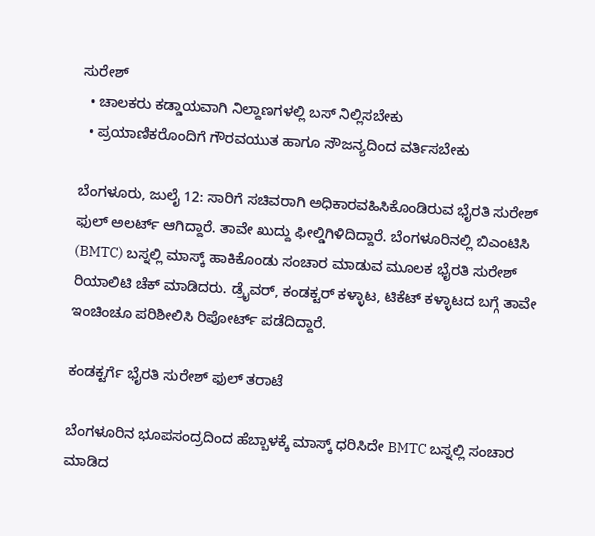ಸುರೇಶ್
  • ಚಾಲಕರು ಕಡ್ಡಾಯವಾಗಿ ನಿಲ್ದಾಣಗಳಲ್ಲಿ ಬಸ್ ನಿಲ್ಲಿಸಬೇಕು
  • ಪ್ರಯಾಣಿಕರೊಂದಿಗೆ ಗೌರವಯುತ ಹಾಗೂ ಸೌಜನ್ಯದಿಂದ ವರ್ತಿಸಬೇಕು

ಬೆಂಗಳೂರು, ಜುಲೈ 12: ಸಾರಿಗೆ ಸಚಿವರಾಗಿ ಅಧಿಕಾರವಹಿಸಿಕೊಂಡಿರುವ ಭೈರತಿ ಸುರೇಶ್ ಫುಲ್ ಅಲರ್ಟ್ ಆಗಿದ್ದಾರೆ. ತಾವೇ ಖುದ್ದು ಫೀಲ್ಡಿಗಿಳಿದಿದ್ದಾರೆ. ಬೆಂಗಳೂರಿನಲ್ಲಿ ಬಿಎಂಟಿಸಿ (BMTC) ಬಸ್ನಲ್ಲಿ ಮಾಸ್ಕ್ ಹಾಕಿಕೊಂಡು ಸಂಚಾರ ಮಾಡುವ ಮೂಲಕ ಭೈರತಿ ಸುರೇಶ್ ರಿಯಾಲಿಟಿ ಚೆಕ್ ಮಾಡಿದರು. ಡ್ರೈವರ್, ಕಂಡಕ್ಟರ್ ಕಳ್ಳಾಟ, ಟಿಕೆಟ್ ಕಳ್ಳಾಟದ ಬಗ್ಗೆ ತಾವೇ ಇಂಚಿಂಚೂ ಪರಿಶೀಲಿಸಿ ರಿಪೋರ್ಟ್ ಪಡೆದಿದ್ದಾರೆ.

ಕಂಡಕ್ಟರ್ಗೆ ಭೈರತಿ ಸುರೇಶ್ ಫುಲ್ ತರಾಟೆ

ಬೆಂಗಳೂರಿನ ಭೂಪಸಂದ್ರದಿಂದ ಹೆಬ್ಬಾಳಕ್ಕೆ ಮಾಸ್ಕ್ ಧರಿಸಿದೇ BMTC ಬಸ್ನಲ್ಲಿ ಸಂಚಾರ ಮಾಡಿದ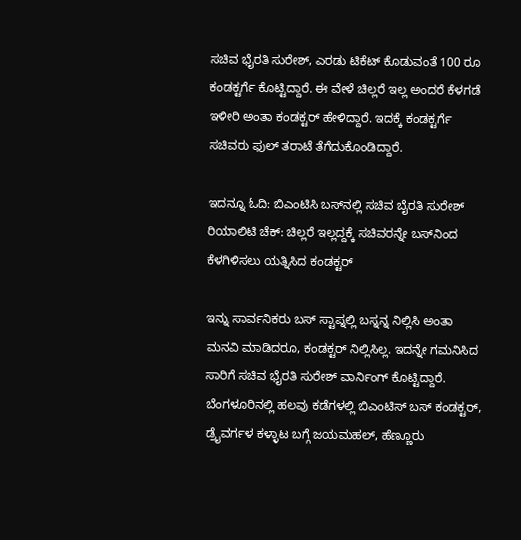ಸಚಿವ ಭೈರತಿ ಸುರೇಶ್, ಎರಡು ಟಿಕೆಟ್ ಕೊಡುವಂತೆ 100 ರೂ ಕಂಡಕ್ಟರ್ಗೆ ಕೊಟ್ಟಿದ್ದಾರೆ. ಈ ವೇಳೆ ಚಿಲ್ಲರೆ ಇಲ್ಲ ಅಂದರೆ ಕೆಳಗಡೆ ಇಳೀರಿ ಅಂತಾ ಕಂಡಕ್ಟರ್ ಹೇಳಿದ್ದಾರೆ. ಇದಕ್ಕೆ ಕಂಡಕ್ಟರ್ಗೆ ಸಚಿವರು ಫುಲ್ ತರಾಟೆ ತೆಗೆದುಕೊಂಡಿದ್ದಾರೆ.

ಇದನ್ನೂ ಓದಿ: ಬಿಎಂಟಿಸಿ ಬಸ್‌ನಲ್ಲಿ ಸಚಿವ ಬೈರತಿ ಸುರೇಶ್ ರಿಯಾಲಿಟಿ ಚೆಕ್: ಚಿಲ್ಲರೆ ಇಲ್ಲದ್ದಕ್ಕೆ ಸಚಿವರನ್ನೇ ಬಸ್‌ನಿಂದ ಕೆಳಗಿಳಿಸಲು ಯತ್ನಿಸಿದ ಕಂಡಕ್ಟರ್

ಇನ್ನು ಸಾರ್ವನಿಕರು ಬಸ್ ಸ್ಟಾಪ್ನಲ್ಲಿ ಬಸ್ನನ್ನ ನಿಲ್ಲಿಸಿ ಅಂತಾ ಮನವಿ ಮಾಡಿದರೂ, ಕಂಡಕ್ಟರ್ ನಿಲ್ಲಿಸಿಲ್ಲ. ಇದನ್ನೇ ಗಮನಿಸಿದ ಸಾರಿಗೆ ಸಚಿವ ಭೈರತಿ ಸುರೇಶ್ ವಾರ್ನಿಂಗ್ ಕೊಟ್ಟಿದ್ದಾರೆ. ಬೆಂಗಳೂರಿನಲ್ಲಿ ಹಲವು ಕಡೆಗಳಲ್ಲಿ ಬಿಎಂಟಿಸ್ ಬಸ್ ಕಂಡಕ್ಟರ್, ಡ್ರೈವರ್ಗಳ ಕಳ್ಳಾಟ ಬಗ್ಗೆ ಜಯಮಹಲ್, ಹೆಣ್ಣೂರು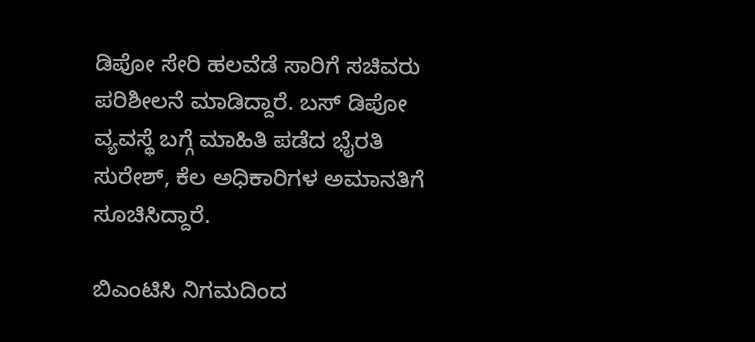ಡಿಪೋ ಸೇರಿ ಹಲವೆಡೆ ಸಾರಿಗೆ ಸಚಿವರು ಪರಿಶೀಲನೆ ಮಾಡಿದ್ದಾರೆ. ಬಸ್ ಡಿಪೋ ವ್ಯವಸ್ಥೆ ಬಗ್ಗೆ ಮಾಹಿತಿ ಪಡೆದ ಭೈರತಿ ಸುರೇಶ್, ಕೆಲ ಅಧಿಕಾರಿಗಳ ಅಮಾನತಿಗೆ ಸೂಚಿಸಿದ್ದಾರೆ.

ಬಿಎಂಟಿಸಿ ನಿಗಮದಿಂದ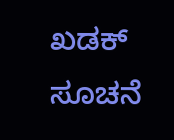ಖಡಕ್ ಸೂಚನೆ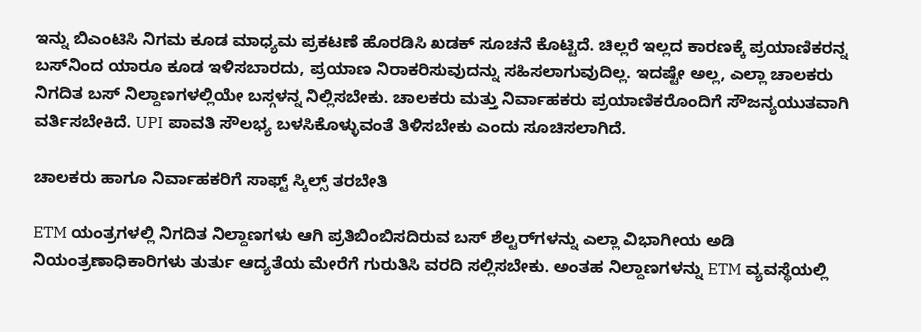ಇನ್ನು ಬಿಎಂಟಿಸಿ ನಿಗಮ ಕೂಡ ಮಾಧ್ಯಮ ಪ್ರಕಟಣೆ ಹೊರಡಿಸಿ ಖಡಕ್ ಸೂಚನೆ ಕೊಟ್ಟಿದೆ. ಚಿಲ್ಲರೆ ಇಲ್ಲದ ಕಾರಣಕ್ಕೆ ಪ್ರಯಾಣಿಕರನ್ನ ಬಸ್‌ನಿಂದ ಯಾರೂ ಕೂಡ ಇಳಿಸಬಾರದು, ಪ್ರಯಾಣ ನಿರಾಕರಿಸುವುದನ್ನು ಸಹಿಸಲಾಗುವುದಿಲ್ಲ. ಇದಷ್ಟೇ ಅಲ್ಲ, ಎಲ್ಲಾ ಚಾಲಕರು ನಿಗದಿತ ಬಸ್ ನಿಲ್ದಾಣಗಳಲ್ಲಿಯೇ ಬಸ್ಗಳನ್ನ ನಿಲ್ಲಿಸಬೇಕು. ಚಾಲಕರು ಮತ್ತು ನಿರ್ವಾಹಕರು ಪ್ರಯಾಣಿಕರೊಂದಿಗೆ ಸೌಜನ್ಯಯುತವಾಗಿ ವರ್ತಿಸಬೇಕಿದೆ. UPI ಪಾವತಿ ಸೌಲಭ್ಯ ಬಳಸಿಕೊಳ್ಳುವಂತೆ ತಿಳಿಸಬೇಕು ಎಂದು ಸೂಚಿಸಲಾಗಿದೆ.

ಚಾಲಕರು ಹಾಗೂ ನಿರ್ವಾಹಕರಿಗೆ ಸಾಫ್ಟ್ ಸ್ಕಿಲ್ಸ್ ತರಬೇತಿ

ETM ಯಂತ್ರಗಳಲ್ಲಿ ನಿಗದಿತ ನಿಲ್ದಾಣಗಳು ಆಗಿ ಪ್ರತಿಬಿಂಬಿಸದಿರುವ ಬಸ್ ಶೆಲ್ಟರ್‌ಗಳನ್ನು ಎಲ್ಲಾ ವಿಭಾಗೀಯ ಅಡಿ ನಿಯಂತ್ರಣಾಧಿಕಾರಿಗಳು ತುರ್ತು ಆದ್ಯತೆಯ ಮೇರೆಗೆ ಗುರುತಿಸಿ ವರದಿ ಸಲ್ಲಿಸಬೇಕು. ಅಂತಹ ನಿಲ್ದಾಣಗಳನ್ನು ETM ವ್ಯವಸ್ಥೆಯಲ್ಲಿ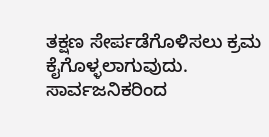ತಕ್ಷಣ ಸೇರ್ಪಡೆಗೊಳಿಸಲು ಕ್ರಮ ಕೈಗೊಳ್ಳಲಾಗುವುದು. ಸಾರ್ವಜನಿಕರಿಂದ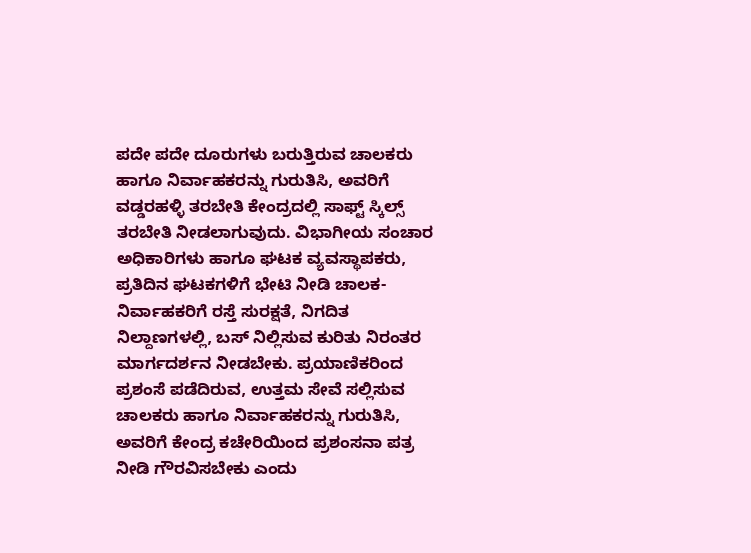ಪದೇ ಪದೇ ದೂರುಗಳು ಬರುತ್ತಿರುವ ಚಾಲಕರು ಹಾಗೂ ನಿರ್ವಾಹಕರನ್ನು ಗುರುತಿಸಿ, ಅವರಿಗೆ ವಡ್ಡರಹಳ್ಳಿ ತರಬೇತಿ ಕೇಂದ್ರದಲ್ಲಿ ಸಾಫ್ಟ್ ಸ್ಕಿಲ್ಸ್ ತರಬೇತಿ ನೀಡಲಾಗುವುದು. ವಿಭಾಗೀಯ ಸಂಚಾರ ಅಧಿಕಾರಿಗಳು ಹಾಗೂ ಘಟಕ ವ್ಯವಸ್ಥಾಪಕರು, ಪ್ರತಿದಿನ ಘಟಕಗಳಿಗೆ ಭೇಟಿ ನೀಡಿ ಚಾಲಕ-ನಿರ್ವಾಹಕರಿಗೆ ರಸ್ತೆ ಸುರಕ್ಷತೆ, ನಿಗದಿತ ನಿಲ್ದಾಣಗಳಲ್ಲಿ, ಬಸ್ ನಿಲ್ಲಿಸುವ ಕುರಿತು ನಿರಂತರ ಮಾರ್ಗದರ್ಶನ ನೀಡಬೇಕು. ಪ್ರಯಾಣಿಕರಿಂದ ಪ್ರಶಂಸೆ ಪಡೆದಿರುವ, ಉತ್ತಮ ಸೇವೆ ಸಲ್ಲಿಸುವ ಚಾಲಕರು ಹಾಗೂ ನಿರ್ವಾಹಕರನ್ನು ಗುರುತಿಸಿ, ಅವರಿಗೆ ಕೇಂದ್ರ ಕಚೇರಿಯಿಂದ ಪ್ರಶಂಸನಾ ಪತ್ರ ನೀಡಿ ಗೌರವಿಸಬೇಕು ಎಂದು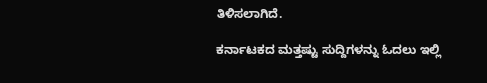ತಿಳಿಸಲಾಗಿದೆ.

ಕರ್ನಾಟಕದ ಮತ್ತಷ್ಟು ಸುದ್ದಿಗಳನ್ನು ಓದಲು ಇಲ್ಲಿ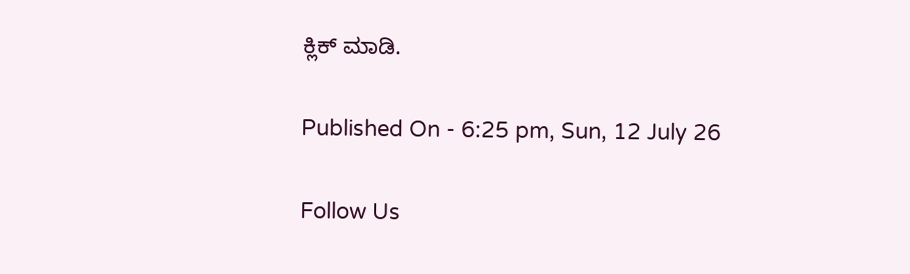ಕ್ಲಿಕ್ ಮಾಡಿ.

Published On - 6:25 pm, Sun, 12 July 26

Follow Us